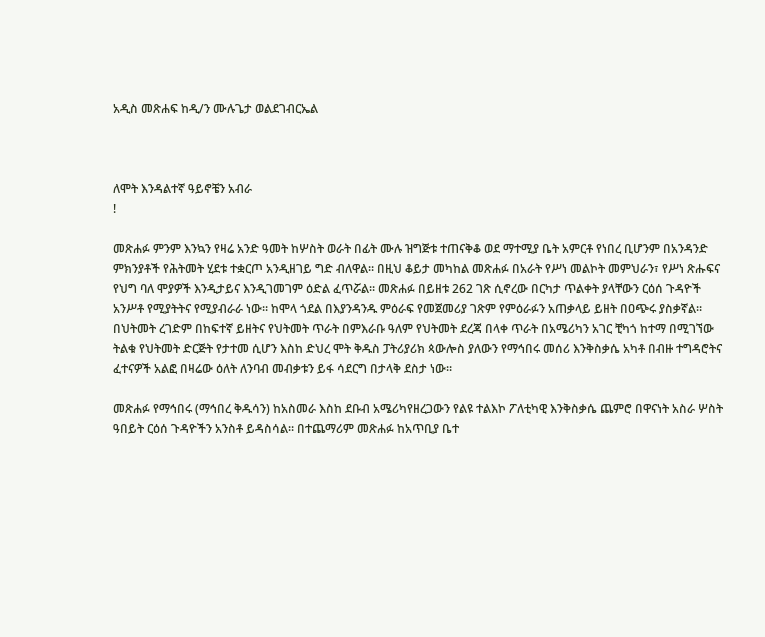አዲስ መጽሐፍ ከዲ/ን ሙሉጌታ ወልደገብርኤል



ለሞት እንዳልተኛ ዓይኖቼን አብራ
!

መጽሐፉ ምንም እንኳን የዛሬ አንድ ዓመት ከሦስት ወራት በፊት ሙሉ ዝግጅቱ ተጠናቅቆ ወደ ማተሚያ ቤት አምርቶ የነበረ ቢሆንም በአንዳንድ ምክንያቶች የሕትመት ሂደቱ ተቋርጦ አንዲዘገይ ግድ ብለዋል። በዚህ ቆይታ መካከል መጽሐፉ በአራት የሥነ መልኮት መምህራን፣ የሥነ ጽሑፍና የህግ ባለ ሞያዎች እንዲታይና እንዲገመገም ዕድል ፈጥሯል። መጽሐፉ በይዘቱ 262 ገጽ ሲኖረው በርካታ ጥልቀት ያላቸውን ርዕሰ ጉዳዮች አንሥቶ የሚያትትና የሚያብራራ ነው። ከሞላ ጎደል በእያንዳንዱ ምዕራፍ የመጀመሪያ ገጽም የምዕራፉን አጠቃላይ ይዘት በዐጭሩ ያስቃኛል። በህትመት ረገድም በከፍተኛ ይዘትና የህትመት ጥራት በምእራቡ ዓለም የህትመት ደረጃ በላቀ ጥራት በአሜሪካን አገር ቺካጎ ከተማ በሚገኘው ትልቁ የህትመት ድርጅት የታተመ ሲሆን እስከ ድህረ ሞት ቅዱስ ፓትሪያሪክ ጳውሎስ ያለውን የማኅበሩ መሰሪ እንቅስቃሴ አካቶ በብዙ ተግዳሮትና ፈተናዎች አልፎ በዛሬው ዕለት ለንባብ መብቃቱን ይፋ ሳደርግ በታላቅ ደስታ ነው።

መጽሐፉ የማኅበሩ (ማኅበረ ቅዱሳን) ከአስመራ እስከ ደቡብ አሜሪካየዘረጋውን የልዩ ተልእኮ ፖለቲካዊ እንቅስቃሴ ጨምሮ በዋናነት አስራ ሦስት ዓበይት ርዕሰ ጉዳዮችን አንስቶ ይዳስሳል። በተጨማሪም መጽሐፉ ከአጥቢያ ቤተ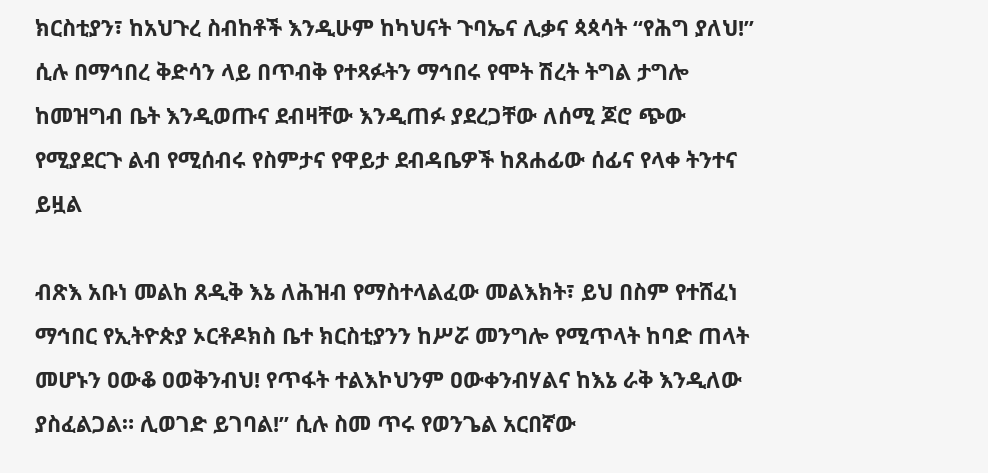ክርስቲያን፣ ከአህጉረ ስብከቶች እንዲሁም ከካህናት ጉባኤና ሊቃና ጳጳሳት “የሕግ ያለህ!” ሲሉ በማኅበረ ቅድሳን ላይ በጥብቅ የተጻፉትን ማኅበሩ የሞት ሽረት ትግል ታግሎ ከመዝግብ ቤት እንዲወጡና ደብዛቸው እንዲጠፉ ያደረጋቸው ለሰሚ ጆሮ ጭው የሚያደርጉ ልብ የሚሰብሩ የስምታና የዋይታ ደብዳቤዎች ከጸሐፊው ሰፊና የላቀ ትንተና ይዟል

ብጽእ አቡነ መልከ ጸዲቅ እኔ ለሕዝብ የማስተላልፈው መልእክት፣ ይህ በስም የተሸፈነ ማኅበር የኢትዮጵያ ኦርቶዶክስ ቤተ ክርስቲያንን ከሥሯ መንግሎ የሚጥላት ከባድ ጠላት መሆኑን ዐውቆ ዐወቅንብህ! የጥፋት ተልእኮህንም ዐውቀንብሃልና ከእኔ ራቅ እንዲለው ያስፈልጋል። ሊወገድ ይገባል!” ሲሉ ስመ ጥሩ የወንጌል አርበኛው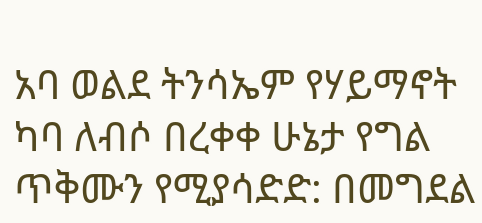አባ ወልደ ትንሳኤም የሃይማኖት ካባ ለብሶ በረቀቀ ሁኔታ የግል ጥቅሙን የሚያሳድድ: በመግደል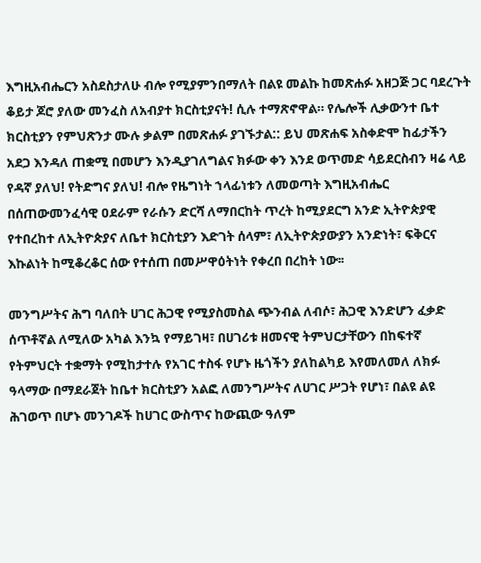እግዚአብሔርን አስደስታለሁ ብሎ የሚያምንበማለት በልዩ መልኩ ከመጽሐፉ አዘጋጅ ጋር ባደረጉት ቆይታ ጆሮ ያለው መንፈስ ለአብያተ ክርስቲያናት! ሲሉ ተማጽኖዋል። የሌሎች ሊቃውንተ ቤተ ክርስቲያን የምህጽንታ ሙሉ ቃልም በመጽሐፉ ያገኙታል:: ይህ መጽሐፍ አስቀድሞ ከፊታችን አደጋ እንዳለ ጠቋሚ በመሆን እንዲያገለግልና ክፉው ቀን እንደ ወጥመድ ሳይደርስብን ዛሬ ላይ የዳኛ ያለህ! የትድግና ያለህ! ብሎ የዜግነት ኀላፊነቱን ለመወጣት እግዚአብሔር በሰጠውመንፈሳዊ ዐደራም የራሱን ድርሻ ለማበርከት ጥረት ከሚያደርግ አንድ ኢትዮጵያዊ የተበረከተ ለኢትዮጵያና ለቤተ ክርስቲያን እድገት ሰላም፣ ለኢትዮጵያውያን አንድነት፣ ፍቅርና እኩልነት ከሚቆረቆር ሰው የተሰጠ በመሥዋዕትነት የቀረበ በረከት ነው፡፡

መንግሥትና ሕግ ባለበት ሀገር ሕጋዊ የሚያስመስል ጭንብል ለብሶ፣ ሕጋዊ እንድሆን ፈቃድ ሰጥቶኛል ለሚለው አካል እንኳ የማይገዛ፣ በሀገሪቱ ዘመናዊ ትምህርታቸውን በከፍተኛ የትምህርት ተቋማት የሚከታተሉ የአገር ተስፋ የሆኑ ዜጎችን ያለከልካይ እየመለመለ ለክፉ ዓላማው በማደራጀት ከቤተ ክርስቲያን አልፎ ለመንግሥትና ለሀገር ሥጋት የሆነ፣ በልዩ ልዩ ሕገወጥ በሆኑ መንገዶች ከሀገር ውስጥና ከውጪው ዓለም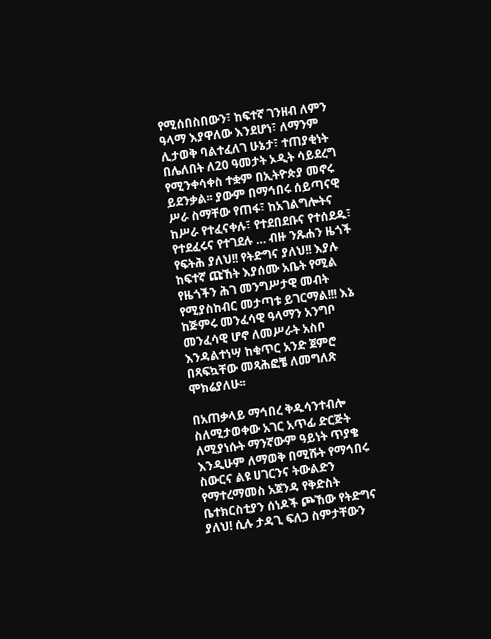የሚሰበስበውን፣ ከፍተኛ ገንዘብ ለምን ዓላማ እያዋለው እንደሆነ፣ ለማንም ሊታወቅ ባልተፈለገ ሁኔታ፣ ተጠያቂነት በሌለበት ለ20 ዓመታት ኦዲት ሳይደረግ የሚንቀሳቀስ ተቋም በኢትዮጵያ መኖሩ ይደንቃል፡፡ ያውም በማኅበሩ ሰይጣናዊ ሥራ ስማቸው የጠፋ፣ ከአገልግሎትና ከሥራ የተፈናቀሉ፣ የተደበደቡና የተሰደዱ፣ የተደፈሩና የተገደሉ … ብዙ ንጹሐን ዜጎች የፍትሕ ያለህ!! የትድግና ያለህ!! እያሉ ከፍተኛ ጩኸት እያሰሙ አቤት የሚል የዜጎችን ሕገ መንግሥታዊ መብት የሚያስከብር መታጣቱ ይገርማል!!! እኔ ከጅምሩ መንፈሳዊ ዓላማን አንግቦ መንፈሳዊ ሆኖ ለመሥራት አስቦ እንዳልተነሣ ከቁጥር አንድ ጀምሮ በጻፍኳቸው መጻሕፎቼ ለመግለጽ ሞክሬያለሁ፡፡

በአጠቃላይ ማኅበረ ቅዱሳንተብሎ ስለሚታወቀው አገር አጥፊ ድርጅት ለሚያነሱት ማንኛውም ዓይነት ጥያቄ እንዲሁም ለማወቅ በሚሹት የማኅበሩ ስውርና ልዩ ሀገርንና ትውልድን የማተረማመስ አጀንዳ የቅድስት ቤተክርስቲያን ሰነዶች ጮኸው የትድግና ያለህ! ሲሉ ታዳጊ ፍለጋ ስምታቸውን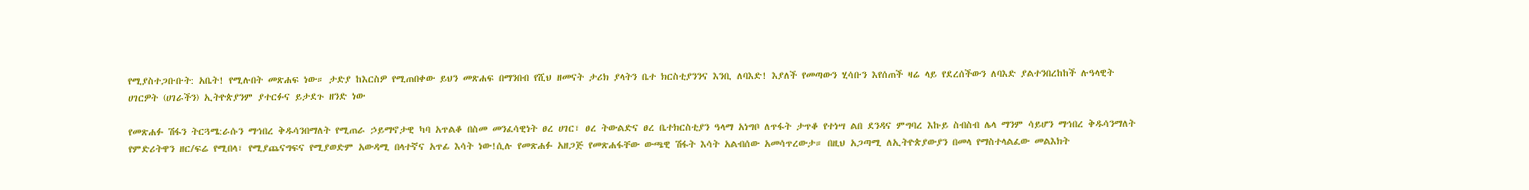የሚያስተጋቡቡት: አቤት! የሚሉበት መጽሐፍ ነው። ታድያ ከእርስዎ የሚጠበቀው ይህን መጽሐፍ በማንበብ የሺህ ዘመናት ታሪክ ያላትን ቤተ ክርስቲያንንና እንቢ ለባእድ! እያለች የመጣውን ሂሳቡን እየሰጠች ዛሬ ላይ የደረሰችውን ለባእድ ያልተንበረከከች ሉዓላዊት ሀገርዎት (ሀገራችን) ኢትዮጵያንም ያተርፉና ይታደጉ ዘንድ ነው

የመጽሐፉ ሽፋን ትርጓሜ:ራሱን ማኅበረ ቅዱሳንበማለት የሚጠራ ኃይማኖታዊ ካባ አጥልቆ በስመ መንፈሳዊነት ፀረ ሀገር፣ ፀረ ትውልድና ፀረ ቤተክርስቲያን ዓላማ አነግቦ ለጥፋት ታጥቆ የተነሣ ልበ ደንዳና ምግባረ እኩይ ስብስብ ሌላ ማንም ሳይሆን ማኅበረ ቅዱሳንማለት የምድሪትዋን ዘር/ፍሬ የሚበላ፣ የሚያጨናግፍና የሚያወድም አውዳሚ በላተኛና አጥፊ እሳት ነው!ሲሉ የመጽሐፉ አዘጋጅ የመጽሐፋቸው ውጫዊ ሽፋት እሳት አልብሰው አመሳጥረውታ። በዚህ አጋጣሚ ለኢትዮጵያውያን በመላ የማስተላልፈው መልእክት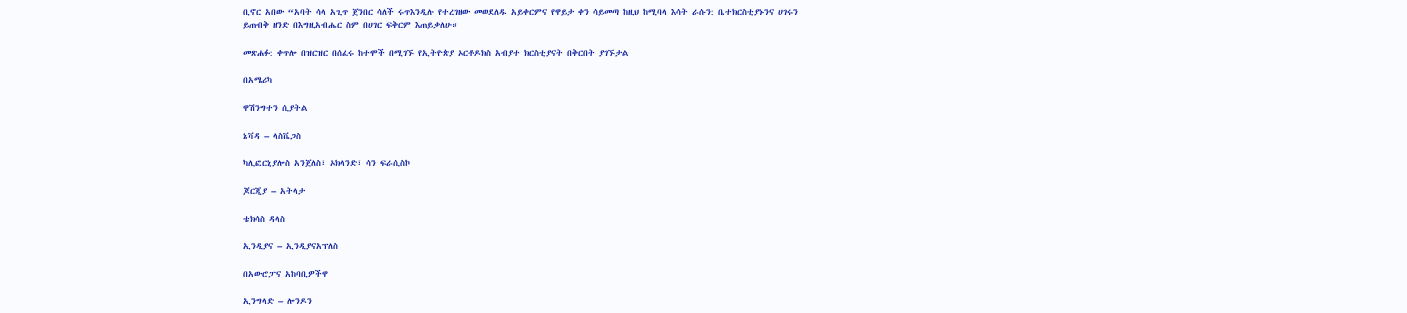ቢኖር አበው “አባት ሳላ አጊጥ ጀንበር ሳለች ሩጥእንዲሉ የተረገዘው መወደለዱ አይቀርምና የዋይታ ቀን ሳይመጣ ከዚህ ከሚባላ እሳት ራሱን: ቤተክርስቲያኑንና ሀገሩን ይጠብቅ ዘንድ በእግዚአብሔር ስም በሀገር ፍቅርም እጠይቃለሁ።

መጽሐፉ: ቀጥሎ በዝርዝር በሰፈሩ ከተሞች በሚገኙ የኢትዮጵያ ኦርቶዶክስ አብያተ ክርስቲያናት በቅርበት ያገኙታል

በአሜሪካ

ዋሽንግተን ሲያትል

ኔቫዳ – ላስቬጋስ

ካሊፎርኒያሎስ አንጀለስ፣ ኦክላንድ፣ ሳን ፍራሲስኮ

ጆርጂያ – አትላታ

ቴክሳስ ዳላስ

ኢንዲያና – ኢንዲያናአፕለስ

በአውሮፓና አከባቢዎችዋ

ኢንግላድ – ሎንዶን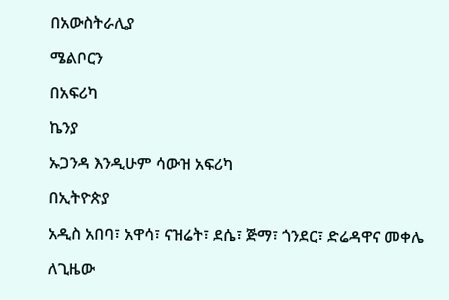በአውስትራሊያ

ሜልቦርን

በአፍሪካ

ኬንያ

ኡጋንዳ እንዲሁም ሳውዝ አፍሪካ

በኢትዮጵያ

አዲስ አበባ፣ አዋሳ፣ ናዝሬት፣ ደሴ፣ ጅማ፣ ጎንደር፣ ድሬዳዋና መቀሌ

ለጊዜው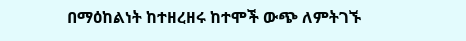በማዕከልነት ከተዘረዘሩ ከተሞች ውጭ ለምትገኙ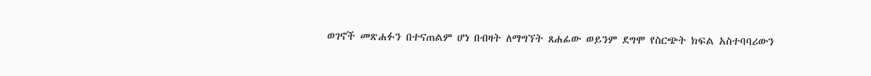ወገኖች መጽሐፉን በተናጠልም ሆነ በብዛት ለማግኘት ጸሐፊው ወይንም ደግሞ የስርጭት ክፍል አስተባባሪውን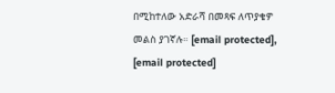በሚከተለው አድራሻ በመጻፍ ለጥያቄዎ መልስ ያገኛሉ። [email protected], [email protected]